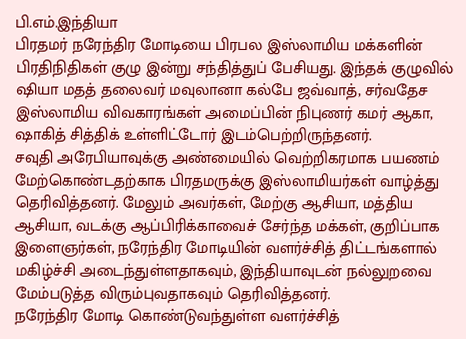பி.எம்.இந்தியா
பிரதமர் நரேந்திர மோடியை பிரபல இஸ்லாமிய மக்களின் பிரதிநிதிகள் குழு இன்று சந்தித்துப் பேசியது. இந்தக் குழுவில் ஷியா மதத் தலைவர் மவுலானா கல்பே ஜவ்வாத், சர்வதேச இஸ்லாமிய விவகாரங்கள் அமைப்பின் நிபுணர் கமர் ஆகா, ஷாகித் சித்திக் உள்ளிட்டோர் இடம்பெற்றிருந்தனர்.
சவுதி அரேபியாவுக்கு அண்மையில் வெற்றிகரமாக பயணம் மேற்கொண்டதற்காக பிரதமருக்கு இஸ்லாமியர்கள் வாழ்த்து தெரிவித்தனர். மேலும் அவர்கள், மேற்கு ஆசியா, மத்திய ஆசியா, வடக்கு ஆப்பிரிக்காவைச் சேர்ந்த மக்கள், குறிப்பாக இளைஞர்கள், நரேந்திர மோடியின் வளர்ச்சித் திட்டங்களால் மகிழ்ச்சி அடைந்துள்ளதாகவும், இந்தியாவுடன் நல்லுறவை மேம்படுத்த விரும்புவதாகவும் தெரிவித்தனர்.
நரேந்திர மோடி கொண்டுவந்துள்ள வளர்ச்சித்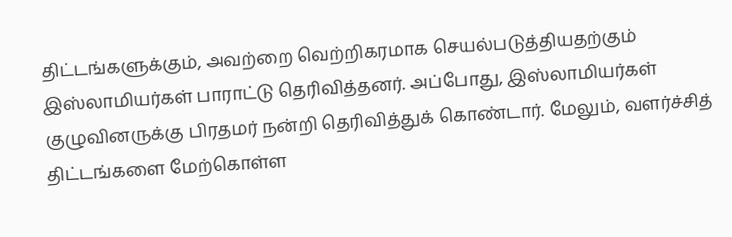திட்டங்களுக்கும், அவற்றை வெற்றிகரமாக செயல்படுத்தியதற்கும் இஸ்லாமியர்கள் பாராட்டு தெரிவித்தனர். அப்போது, இஸ்லாமியர்கள் குழுவினருக்கு பிரதமர் நன்றி தெரிவித்துக் கொண்டார். மேலும், வளர்ச்சித் திட்டங்களை மேற்கொள்ள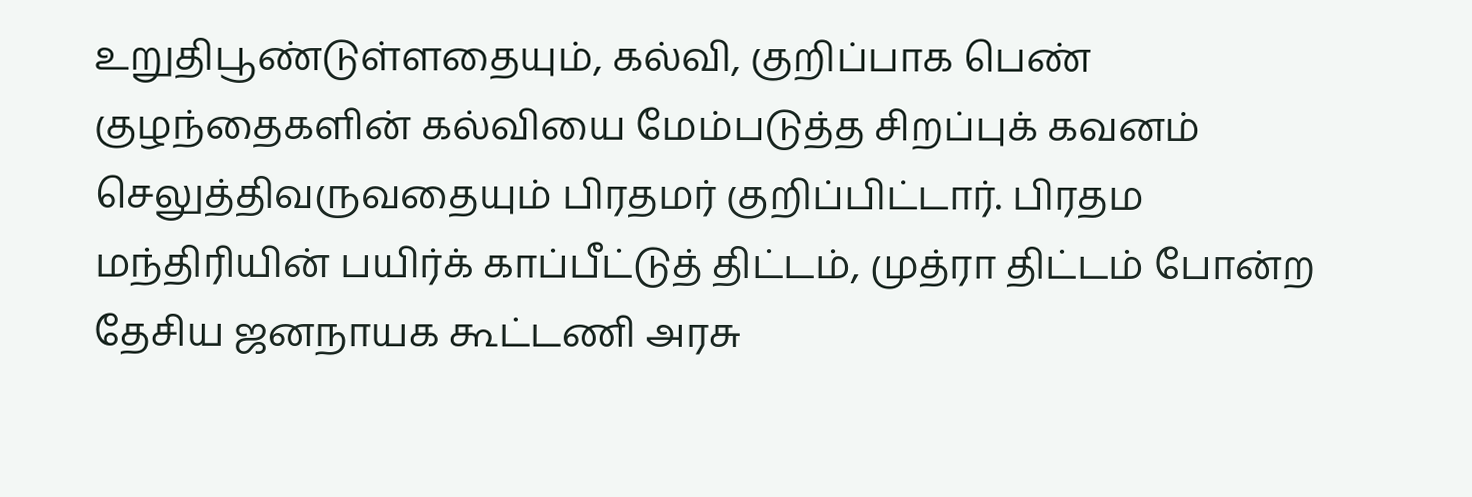உறுதிபூண்டுள்ளதையும், கல்வி, குறிப்பாக பெண் குழந்தைகளின் கல்வியை மேம்படுத்த சிறப்புக் கவனம் செலுத்திவருவதையும் பிரதமர் குறிப்பிட்டார். பிரதம மந்திரியின் பயிர்க் காப்பீட்டுத் திட்டம், முத்ரா திட்டம் போன்ற தேசிய ஜனநாயக கூட்டணி அரசு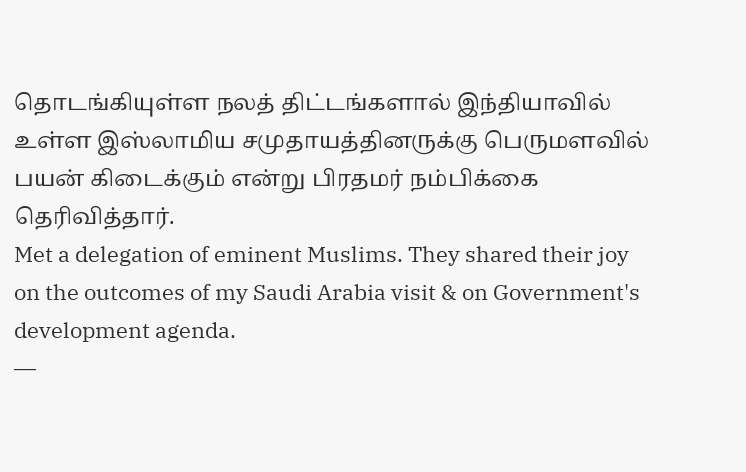தொடங்கியுள்ள நலத் திட்டங்களால் இந்தியாவில் உள்ள இஸ்லாமிய சமுதாயத்தினருக்கு பெருமளவில் பயன் கிடைக்கும் என்று பிரதமர் நம்பிக்கை தெரிவித்தார்.
Met a delegation of eminent Muslims. They shared their joy on the outcomes of my Saudi Arabia visit & on Government's development agenda.
—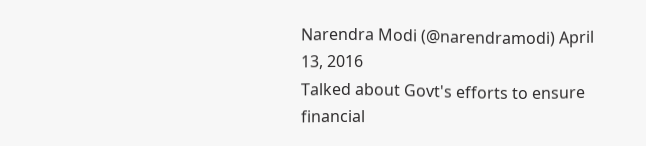Narendra Modi (@narendramodi) April 13, 2016
Talked about Govt's efforts to ensure financial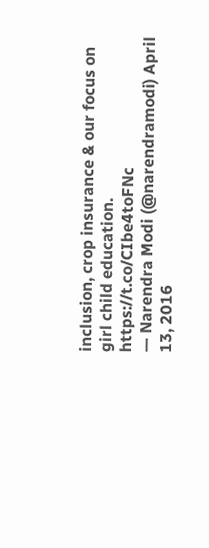inclusion, crop insurance & our focus on girl child education. https://t.co/CIbe4toFNc
— Narendra Modi (@narendramodi) April 13, 2016